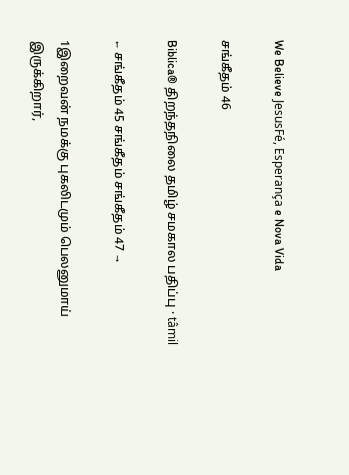We Believe JesusFé, Esperança e Nova Vida

சங்கீதம் 46

Biblica® திறந்தநிலை தமிழ் சமகால பதிப்பு · tâmil

← சங்கீதம் 45 சங்கீதம் சங்கீதம் 47 →

1இறைவன் நமக்கு புகலிடமும் பெலனுமாய் இருக்கிறார்,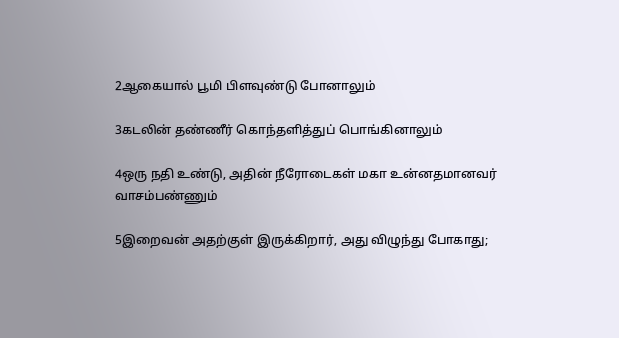2ஆகையால் பூமி பிளவுண்டு போனாலும்

3கடலின் தண்ணீர் கொந்தளித்துப் பொங்கினாலும்

4ஒரு நதி உண்டு, அதின் நீரோடைகள் மகா உன்னதமானவர் வாசம்பண்ணும்

5இறைவன் அதற்குள் இருக்கிறார், அது விழுந்து போகாது;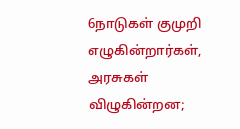6நாடுகள் குமுறி எழுகின்றார்கள், அரசுகள் விழுகின்றன;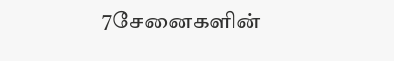7சேனைகளின்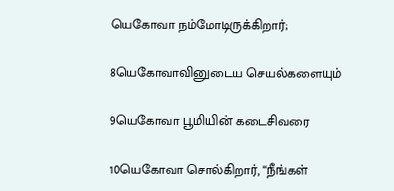யெகோவா நம்மோடிருக்கிறார்;

8யெகோவாவினுடைய செயல்களையும்

9யெகோவா பூமியின் கடைசிவரை

10யெகோவா சொல்கிறார், “நீங்கள்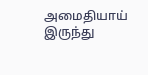அமைதியாய் இருந்து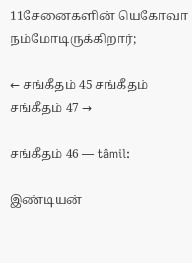11சேனைகளின் யெகோவா நம்மோடிருக்கிறார்;

← சங்கீதம் 45 சங்கீதம் சங்கீதம் 47 →

சங்கீதம் 46 — tâmil:

இண்டியன்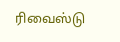ரிவைஸ்டு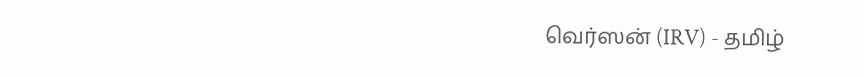வெர்ஸன் (IRV) - தமிழ்